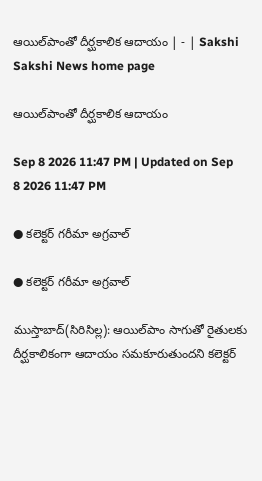ఆయిల్‌పాంతో దీర్ఘకాలిక ఆదాయం | - | Sakshi
Sakshi News home page

ఆయిల్‌పాంతో దీర్ఘకాలిక ఆదాయం

Sep 8 2026 11:47 PM | Updated on Sep 8 2026 11:47 PM

● కలెక్టర్‌ గరీమా అగ్రవాల్‌

● కలెక్టర్‌ గరీమా అగ్రవాల్‌

ముస్తాబాద్‌(సిరిసిల్ల): ఆయిల్‌పాం సాగుతో రైతులకు దీర్ఘకాలికంగా ఆదాయం సమకూరుతుందని కలెక్టర్‌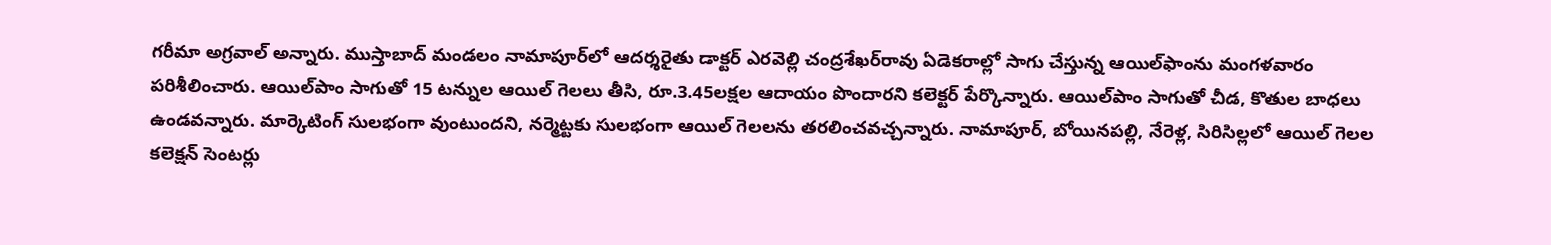గరీమా అగ్రవాల్‌ అన్నారు. ముస్తాబాద్‌ మండలం నామాపూర్‌లో ఆదర్శరైతు డాక్టర్‌ ఎరవెల్లి చంద్రశేఖర్‌రావు ఏడెకరాల్లో సాగు చేస్తున్న ఆయిల్‌ఫాంను మంగళవారం పరిశీలించారు. ఆయిల్‌పాం సాగుతో 15 టన్నుల ఆయిల్‌ గెలలు తీసి, రూ.3.45లక్షల ఆదాయం పొందారని కలెక్టర్‌ పేర్కొన్నారు. ఆయిల్‌పాం సాగుతో చీడ, కొతుల బాధలు ఉండవన్నారు. మార్కెటింగ్‌ సులభంగా వుంటుందని, నర్మెట్టకు సులభంగా ఆయిల్‌ గెలలను తరలించవచ్చన్నారు. నామాపూర్‌, బోయినపల్లి, నేరెళ్ల, సిరిసిల్లలో ఆయిల్‌ గెలల కలెక్షన్‌ సెంటర్లు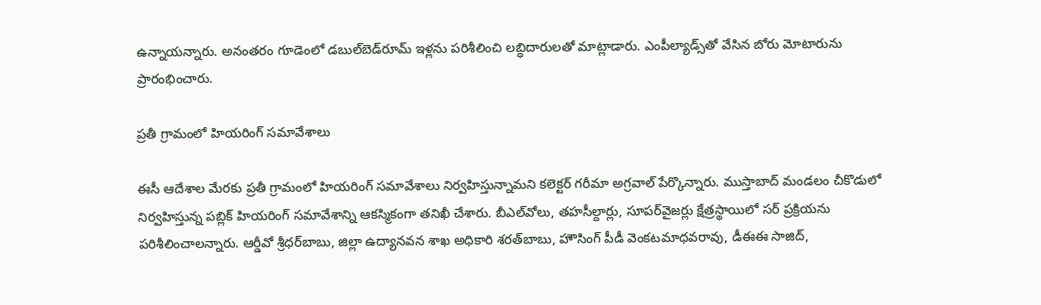ఉన్నాయన్నారు. అనంతరం గూడెంలో డబుల్‌బెడ్‌రూమ్‌ ఇళ్లను పరిశీలించి లబ్ధిదారులతో మాట్లాడారు. ఎంపీల్యాడ్స్‌తో వేసిన బోరు మోటారును ప్రారంభించారు.

ప్రతీ గ్రామంలో హియరింగ్‌ సమావేశాలు

ఈసీ ఆదేశాల మేరకు ప్రతీ గ్రామంలో హియరింగ్‌ సమావేశాలు నిర్వహిస్తున్నామని కలెక్టర్‌ గరీమా అగ్రవాల్‌ పేర్కొన్నారు. ముస్తాబాద్‌ మండలం చీకొడులో నిర్వహిస్తున్న పబ్లిక్‌ హియరింగ్‌ సమావేశాన్ని ఆకస్మికంగా తనిఖీ చేశారు. బీఎల్‌వోలు, తహసీల్దార్లు, సూపర్‌వైజర్లు క్షేత్రస్థాయిలో సర్‌ ప్రక్రియను పరిశీలించాలన్నారు. ఆర్డీవో శ్రీధర్‌బాబు, జిల్లా ఉద్యానవన శాఖ అధికారి శరత్‌బాబు, హౌసింగ్‌ పీడీ వెంకటమాధవరావు, డీఈఈ సాజిద్‌,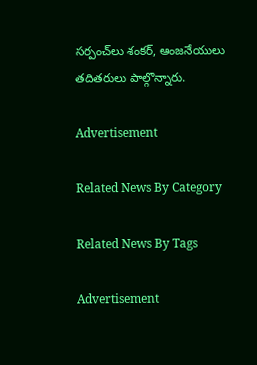సర్పంచ్‌లు శంకర్‌, ఆంజనేయులు తదితరులు పాల్గొన్నారు.

Advertisement

Related News By Category

Related News By Tags

Advertisement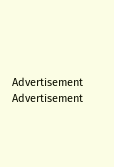Advertisement
Advertisement